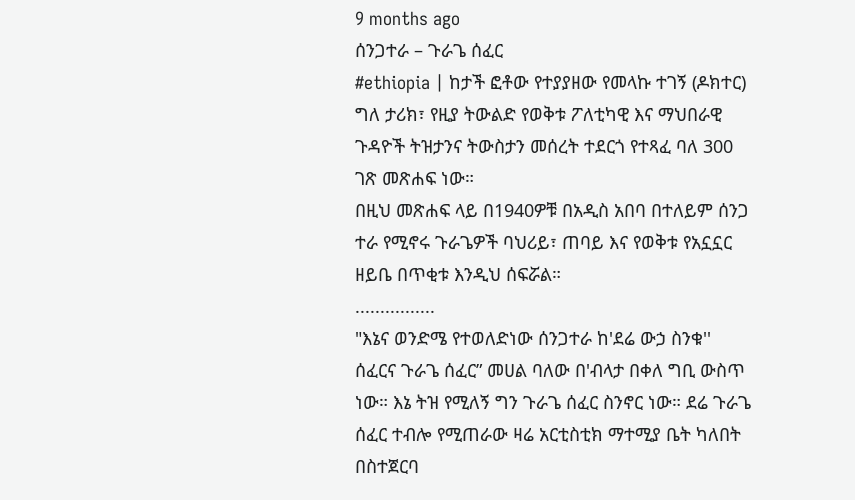9 months ago
ሰንጋተራ – ጉራጌ ሰፈር
#ethiopia | ከታች ፎቶው የተያያዘው የመላኩ ተገኝ (ዶክተር) ግለ ታሪክ፣ የዚያ ትውልድ የወቅቱ ፖለቲካዊ እና ማህበራዊ ጉዳዮች ትዝታንና ትውስታን መሰረት ተደርጎ የተጻፈ ባለ 300 ገጽ መጽሐፍ ነው።
በዚህ መጽሐፍ ላይ በ1940ዎቹ በአዲስ አበባ በተለይም ሰንጋ ተራ የሚኖሩ ጉራጌዎች ባህሪይ፣ ጠባይ እና የወቅቱ የአኗኗር ዘይቤ በጥቂቱ እንዲህ ሰፍሯል።
................
"እኔና ወንድሜ የተወለድነው ሰንጋተራ ከ'ደሬ ውኃ ስንቁ'' ሰፈርና ጉራጌ ሰፈር” መሀል ባለው በ'ብላታ በቀለ ግቢ ውስጥ ነው። እኔ ትዝ የሚለኝ ግን ጉራጌ ሰፈር ስንኖር ነው። ደሬ ጉራጌ ሰፈር ተብሎ የሚጠራው ዛሬ አርቲስቲክ ማተሚያ ቤት ካለበት በስተጀርባ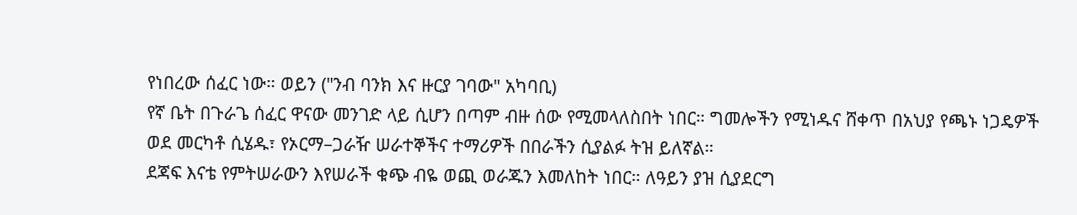የነበረው ሰፈር ነው። ወይን ("ንብ ባንክ እና ዙርያ ገባው" አካባቢ)
የኛ ቤት በጉራጌ ሰፈር ዋናው መንገድ ላይ ሲሆን በጣም ብዙ ሰው የሚመላለስበት ነበር። ግመሎችን የሚነዱና ሸቀጥ በአህያ የጫኑ ነጋዴዎች ወደ መርካቶ ሲሄዱ፣ የኦርማ–ጋራዥ ሠራተኞችና ተማሪዎች በበራችን ሲያልፉ ትዝ ይለኛል።
ደጃፍ እናቴ የምትሠራውን እየሠራች ቁጭ ብዬ ወጪ ወራጁን እመለከት ነበር። ለዓይን ያዝ ሲያደርግ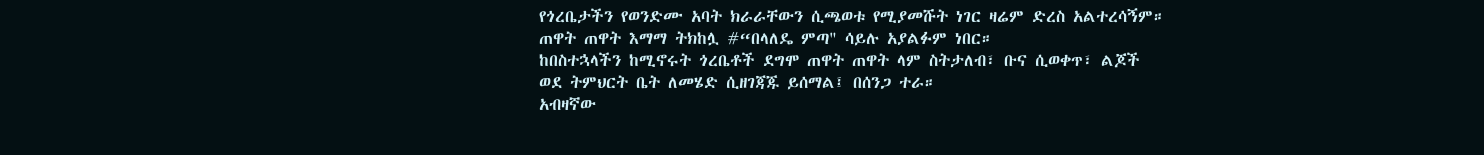የጎረቤታችን የወንድሙ አባት ክራራቸውን ሲጫወቱ የሚያመሹት ነገር ዛሬም ድረስ አልተረሳኝም።
ጠዋት ጠዋት እማማ ትክከሏ #“በላለዴ ምጣ" ሳይሉ አያልፉም ነበር።
ከበስተኋላችን ከሚኖሩት ጎረቤቶች ደግሞ ጠዋት ጠዋት ላም ስትታለብ፣ ቡና ሲወቀጥ፣ ልጆች ወደ ትምህርት ቤት ለመሄድ ሲዘገጃጁ ይሰማል፤ በሰንጋ ተራ።
አብዛኛው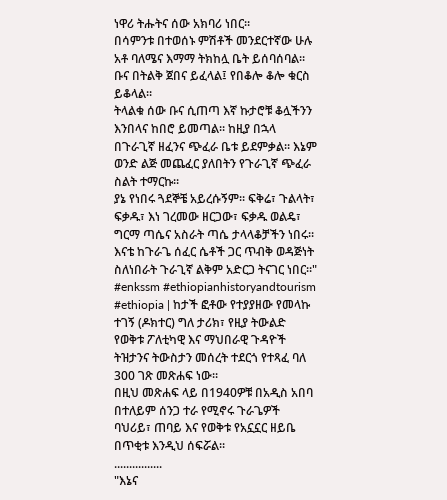ነዋሪ ትሑትና ሰው አክባሪ ነበር።
በሳምንቱ በተወሰኑ ምሽቶች መንደርተኛው ሁሉ አቶ ባለሜና እማማ ትክከሏ ቤት ይሰባሰባል። ቡና በትልቅ ጀበና ይፈላል፤ የበቆሎ ቆሎ ቁርስ ይቆላል።
ትላልቁ ሰው ቡና ሲጠጣ እኛ ኩታሮቹ ቆሏችንን እንበላና ከበሮ ይመጣል። ከዚያ በኋላ በጉራጊኛ ዘፈንና ጭፈራ ቤቱ ይደምቃል። እኔም ወንድ ልጅ መጨፈር ያለበትን የጉራጊኛ ጭፈራ ስልት ተማርኩ።
ያኔ የነበሩ ጓደኞቼ አይረሱኝም። ፍቅሬ፣ ጉልላት፣ ፍቃዱ፣ እነ ገረመው ዘርጋው፣ ፍቃዱ ወልዴ፣ ግርማ ጣሴና አስራት ጣሴ ታላላቆቻችን ነበሩ። እናቴ ከጉራጌ ሰፈር ሴቶች ጋር ጥብቅ ወዳጅነት ስለነበራት ጉራጊኛ ልቅም አድርጋ ትናገር ነበር።"
#enkssm #ethiopianhistoryandtourism
#ethiopia | ከታች ፎቶው የተያያዘው የመላኩ ተገኝ (ዶክተር) ግለ ታሪክ፣ የዚያ ትውልድ የወቅቱ ፖለቲካዊ እና ማህበራዊ ጉዳዮች ትዝታንና ትውስታን መሰረት ተደርጎ የተጻፈ ባለ 300 ገጽ መጽሐፍ ነው።
በዚህ መጽሐፍ ላይ በ1940ዎቹ በአዲስ አበባ በተለይም ሰንጋ ተራ የሚኖሩ ጉራጌዎች ባህሪይ፣ ጠባይ እና የወቅቱ የአኗኗር ዘይቤ በጥቂቱ እንዲህ ሰፍሯል።
................
"እኔና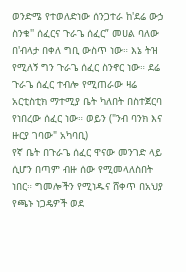ወንድሜ የተወለድነው ሰንጋተራ ከ'ደሬ ውኃ ስንቁ'' ሰፈርና ጉራጌ ሰፈር” መሀል ባለው በ'ብላታ በቀለ ግቢ ውስጥ ነው። እኔ ትዝ የሚለኝ ግን ጉራጌ ሰፈር ስንኖር ነው። ደሬ ጉራጌ ሰፈር ተብሎ የሚጠራው ዛሬ አርቲስቲክ ማተሚያ ቤት ካለበት በስተጀርባ የነበረው ሰፈር ነው። ወይን ("ንብ ባንክ እና ዙርያ ገባው" አካባቢ)
የኛ ቤት በጉራጌ ሰፈር ዋናው መንገድ ላይ ሲሆን በጣም ብዙ ሰው የሚመላለስበት ነበር። ግመሎችን የሚነዱና ሸቀጥ በአህያ የጫኑ ነጋዴዎች ወደ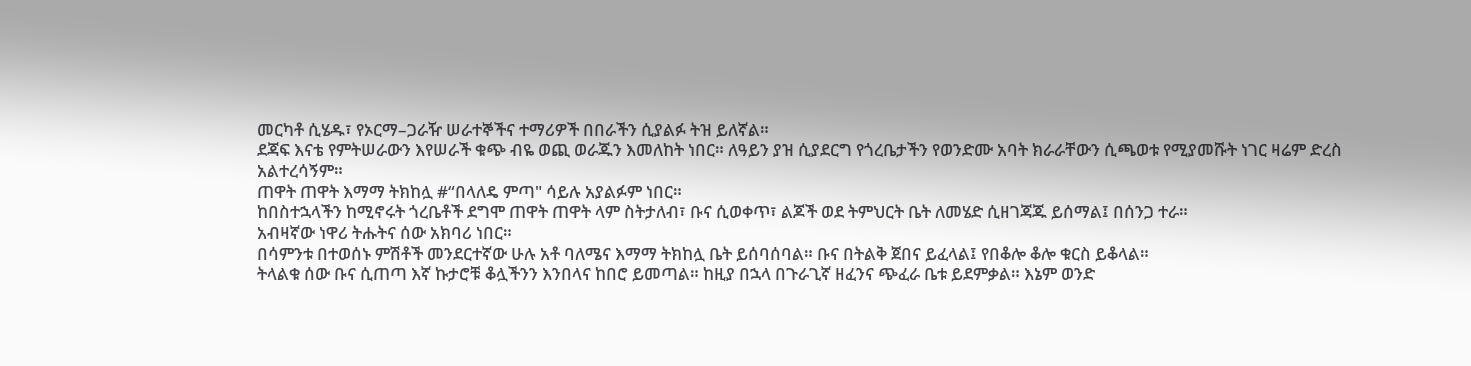መርካቶ ሲሄዱ፣ የኦርማ–ጋራዥ ሠራተኞችና ተማሪዎች በበራችን ሲያልፉ ትዝ ይለኛል።
ደጃፍ እናቴ የምትሠራውን እየሠራች ቁጭ ብዬ ወጪ ወራጁን እመለከት ነበር። ለዓይን ያዝ ሲያደርግ የጎረቤታችን የወንድሙ አባት ክራራቸውን ሲጫወቱ የሚያመሹት ነገር ዛሬም ድረስ አልተረሳኝም።
ጠዋት ጠዋት እማማ ትክከሏ #“በላለዴ ምጣ" ሳይሉ አያልፉም ነበር።
ከበስተኋላችን ከሚኖሩት ጎረቤቶች ደግሞ ጠዋት ጠዋት ላም ስትታለብ፣ ቡና ሲወቀጥ፣ ልጆች ወደ ትምህርት ቤት ለመሄድ ሲዘገጃጁ ይሰማል፤ በሰንጋ ተራ።
አብዛኛው ነዋሪ ትሑትና ሰው አክባሪ ነበር።
በሳምንቱ በተወሰኑ ምሽቶች መንደርተኛው ሁሉ አቶ ባለሜና እማማ ትክከሏ ቤት ይሰባሰባል። ቡና በትልቅ ጀበና ይፈላል፤ የበቆሎ ቆሎ ቁርስ ይቆላል።
ትላልቁ ሰው ቡና ሲጠጣ እኛ ኩታሮቹ ቆሏችንን እንበላና ከበሮ ይመጣል። ከዚያ በኋላ በጉራጊኛ ዘፈንና ጭፈራ ቤቱ ይደምቃል። እኔም ወንድ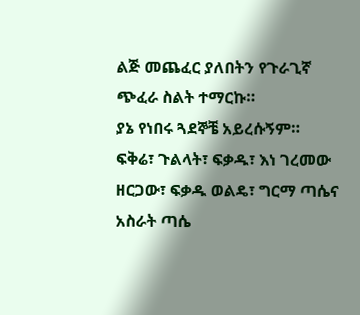ልጅ መጨፈር ያለበትን የጉራጊኛ ጭፈራ ስልት ተማርኩ።
ያኔ የነበሩ ጓደኞቼ አይረሱኝም። ፍቅሬ፣ ጉልላት፣ ፍቃዱ፣ እነ ገረመው ዘርጋው፣ ፍቃዱ ወልዴ፣ ግርማ ጣሴና አስራት ጣሴ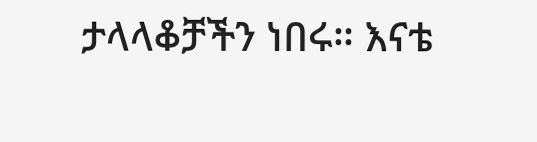ታላላቆቻችን ነበሩ። እናቴ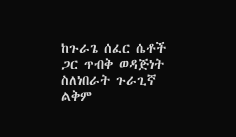ከጉራጌ ሰፈር ሴቶች ጋር ጥብቅ ወዳጅነት ስለነበራት ጉራጊኛ ልቅም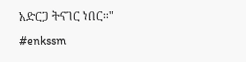አድርጋ ትናገር ነበር።"
#enkssm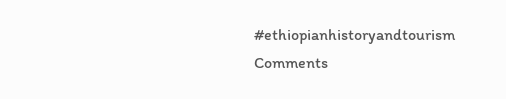#ethiopianhistoryandtourism
Comments